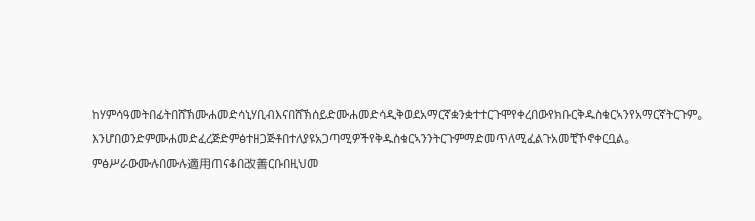ከሃምሳዓመትበፊትበሸኽሙሐመድሳኒሃቢብእናበሸኽሰይድሙሐመድሳዲቅወደአማርኛቋንቋተተርጉሞየቀረበውየክቡርቅዱስቁርኣንየአማርኛትርጉም。 እንሆበወንድምሙሐመድፈረጅድምፅተዘጋጅቶበተለያዩአጋጣሚዎችየቅዱስቁርኣንንትርጉምማድመጥለሚፈልጉአመቺኾኖቀርቧል。
ምፅሥራውሙሉበሙሉ適用ጠናቆበ改善ርቡበዚህመ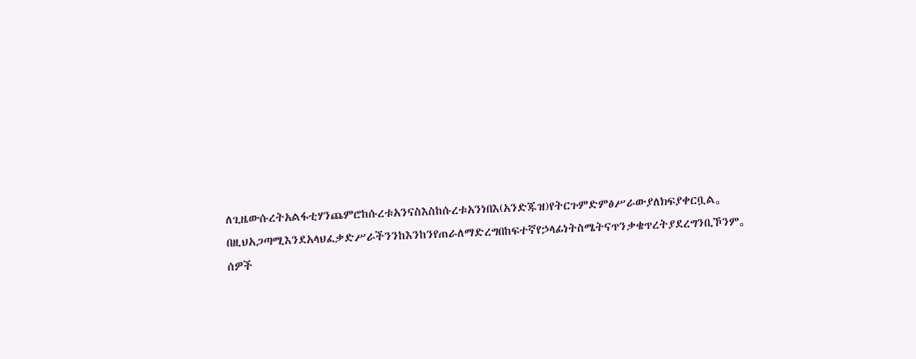ለጊዜውሱረትአልፋቲሃንጨምሮከሱረቱአንናስእስከሱረቱአንነበእ(አንድጁዝ)የትርጉምድምፅሥራውያለክፍያቀርቧል。
በዚህአጋጣሚእንደአላህፈቃድሥራችንንከእንከንየጠራለማድረግበከፍተኛየኃላፊነትስሜትናጥንቃቄጥረትያደረግንቢኾንም。 ሰዎች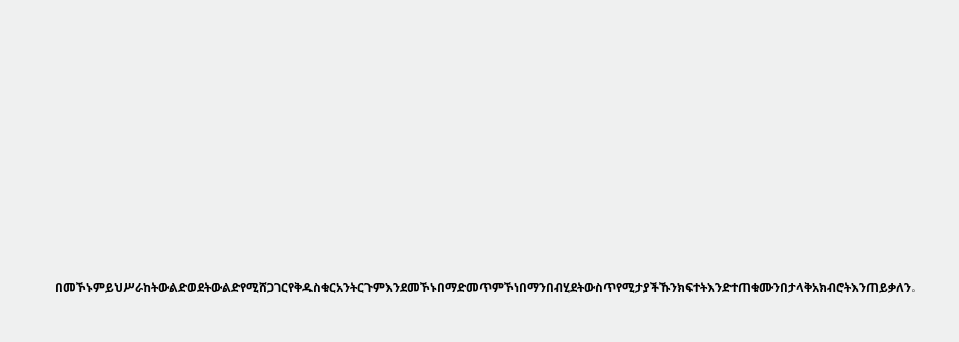በመኾኑምይህሥራከትውልድወደትውልድየሚሸጋገርየቅዱስቁርአንትርጉምእንደመኾኑበማድመጥምኾነበማንበብሂደትውስጥየሚታያችኹንክፍተትእንድተጠቁሙንበታላቅአክብሮትእንጠይቃለን。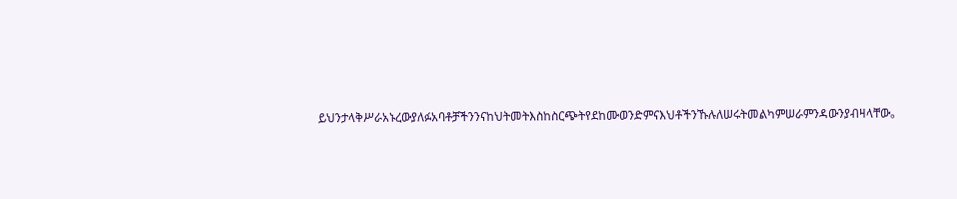ይህንታላቅሥራአኑረውያለፉአባቶቻችንንናከህትመትእስከስርጭትየደከሙወንድምናእህቶችንኹሉለሠሩትመልካምሠራምንዳውንያብዛላቸው。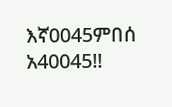እኛ0045ምበሰ አ40045!!